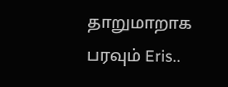தாறுமாறாக பரவும் Eris..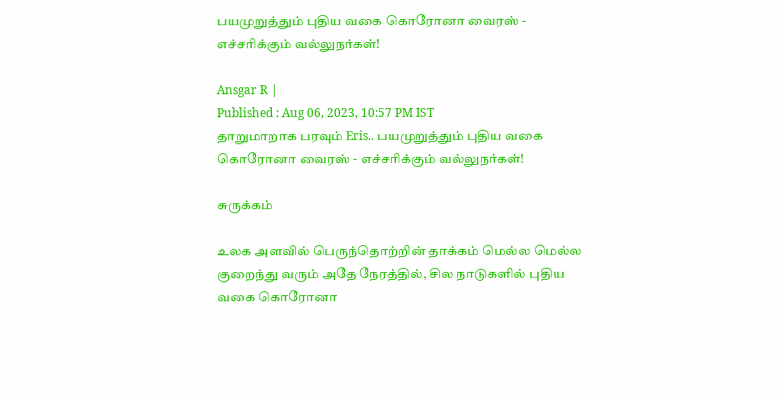பயமுறுத்தும் புதிய வகை கொரோனா வைரஸ் - எச்சரிக்கும் வல்லுநர்கள்!

Ansgar R |
Published : Aug 06, 2023, 10:57 PM IST
தாறுமாறாக பரவும் Eris.. பயமுறுத்தும் புதிய வகை கொரோனா வைரஸ் - எச்சரிக்கும் வல்லுநர்கள்!

சுருக்கம்

உலக அளவில் பெருந்தொற்றின் தாக்கம் மெல்ல மெல்ல குறைந்து வரும் அதே நேரத்தில், சில நாடுகளில் புதிய வகை கொரோனா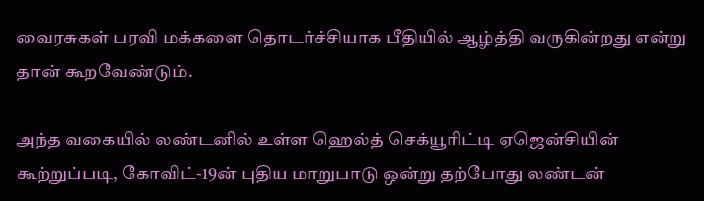வைரசுகள் பரவி மக்களை தொடர்ச்சியாக பீதியில் ஆழ்த்தி வருகின்றது என்று தான் கூறவேண்டும்.

அந்த வகையில் லண்டனில் உள்ள ஹெல்த் செக்யூரிட்டி ஏஜென்சியின் கூற்றுப்படி, கோவிட்-19ன் புதிய மாறுபாடு ஒன்று தற்போது லண்டன்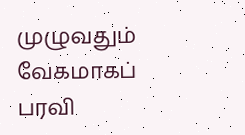முழுவதும் வேகமாகப் பரவி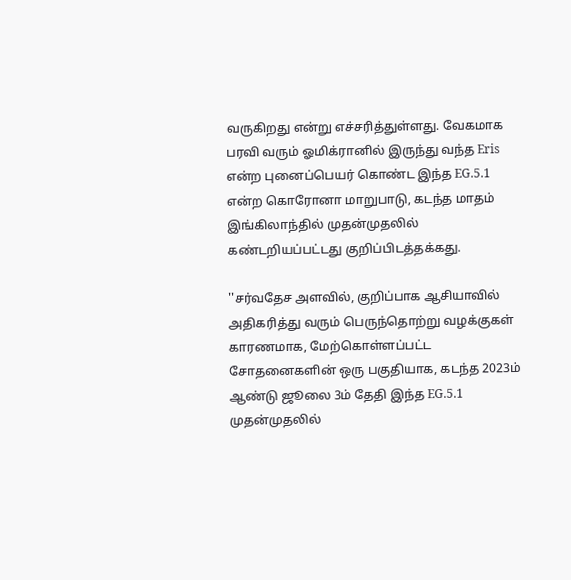வருகிறது என்று எச்சரித்துள்ளது. வேகமாக பரவி வரும் ஓமிக்ரானில் இருந்து வந்த Eris என்ற புனைப்பெயர் கொண்ட இந்த EG.5.1 என்ற கொரோனா மாறுபாடு, கடந்த மாதம் இங்கிலாந்தில் முதன்முதலில் கண்டறியப்பட்டது குறிப்பிடத்தக்கது.

''சர்வதேச அளவில், குறிப்பாக ஆசியாவில் அதிகரித்து வரும் பெருந்தொற்று வழக்குகள் காரணமாக, மேற்கொள்ளப்பட்ட சோதனைகளின் ஒரு பகுதியாக, கடந்த 2023ம் ஆண்டு ஜூலை 3ம் தேதி இந்த EG.5.1 முதன்முதலில்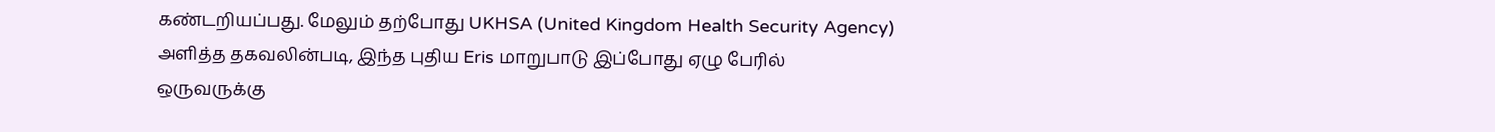கண்டறியப்பது. மேலும் தற்போது UKHSA (United Kingdom Health Security Agency) அளித்த தகவலின்படி, இந்த புதிய Eris மாறுபாடு இப்போது ஏழு பேரில் ஒருவருக்கு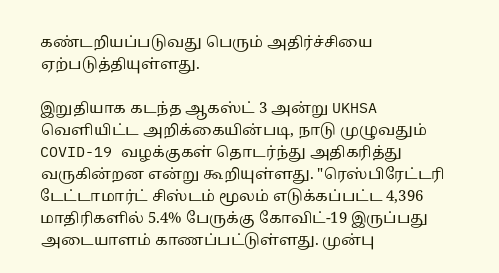கண்டறியப்படுவது பெரும் அதிர்ச்சியை ஏற்படுத்தியுள்ளது.

இறுதியாக கடந்த ஆகஸ்ட் 3 அன்று UKHSA வெளியிட்ட அறிக்கையின்படி, நாடு முழுவதும் COVID-19 வழக்குகள் தொடர்ந்து அதிகரித்து வருகின்றன என்று கூறியுள்ளது. "ரெஸ்பிரேட்டரி டேட்டாமார்ட் சிஸ்டம் மூலம் எடுக்கப்பட்ட 4,396 மாதிரிகளில் 5.4% பேருக்கு கோவிட்-19 இருப்பது அடையாளம் காணப்பட்டுள்ளது. முன்பு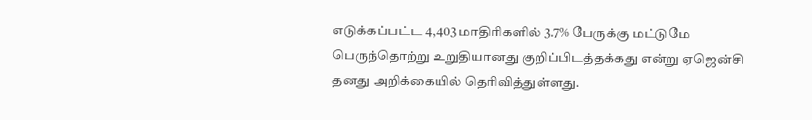எடுக்கப்பட்ட 4,403 மாதிரிகளில் 3.7% பேருக்கு மட்டுமே பெருந்தொற்று உறுதியானது குறிப்பிடத்தக்கது என்று ஏஜென்சி தனது அறிக்கையில் தெரிவித்துள்ளது.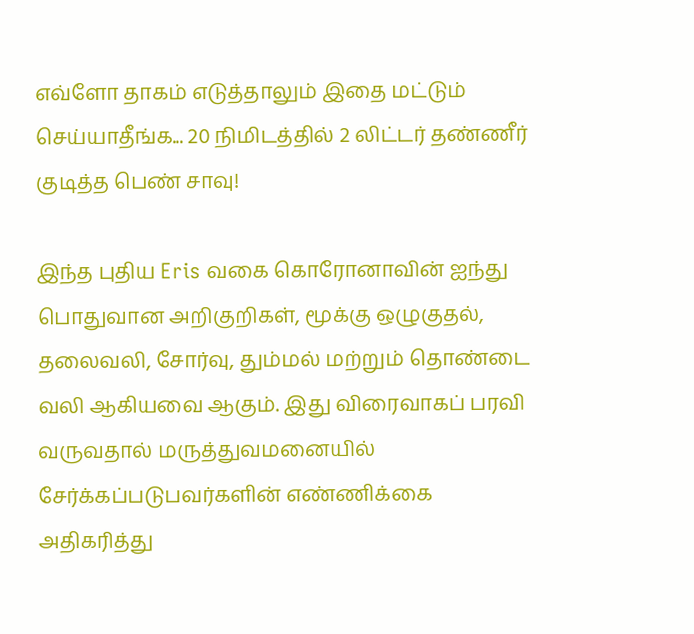எவ்ளோ தாகம் எடுத்தாலும் இதை மட்டும் செய்யாதீங்க... 20 நிமிடத்தில் 2 லிட்டர் தண்ணீர் குடித்த பெண் சாவு!

இந்த புதிய Eris வகை கொரோனாவின் ஐந்து பொதுவான அறிகுறிகள், மூக்கு ஒழுகுதல், தலைவலி, சோர்வு, தும்மல் மற்றும் தொண்டை வலி ஆகியவை ஆகும். இது விரைவாகப் பரவி வருவதால் மருத்துவமனையில் சேர்க்கப்படுபவர்களின் எண்ணிக்கை அதிகரித்து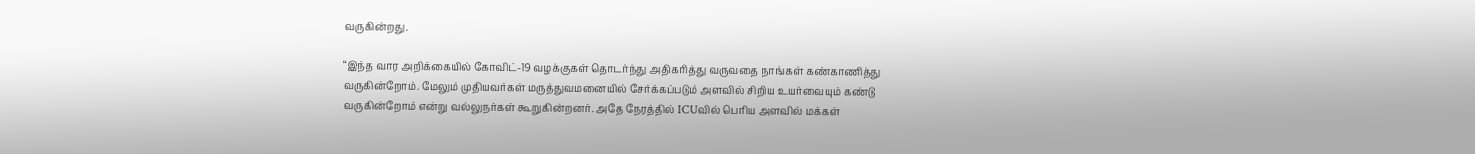வருகின்றது.

“இந்த வார அறிக்கையில் கோவிட்-19 வழக்குகள் தொடர்ந்து அதிகரித்து வருவதை நாங்கள் கண்காணித்து வருகின்றோம். மேலும் முதியவர்கள் மருத்துவமனையில் சேர்க்கப்படும் அளவில் சிறிய உயர்வையும் கண்டு வருகின்றோம் என்று வல்லுநர்கள் கூறுகின்றனர். அதே நேரத்தில் ICUவில் பெரிய அளவில் மக்கள்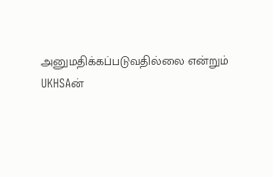அனுமதிக்கப்படுவதில்லை என்றும் UKHSAன்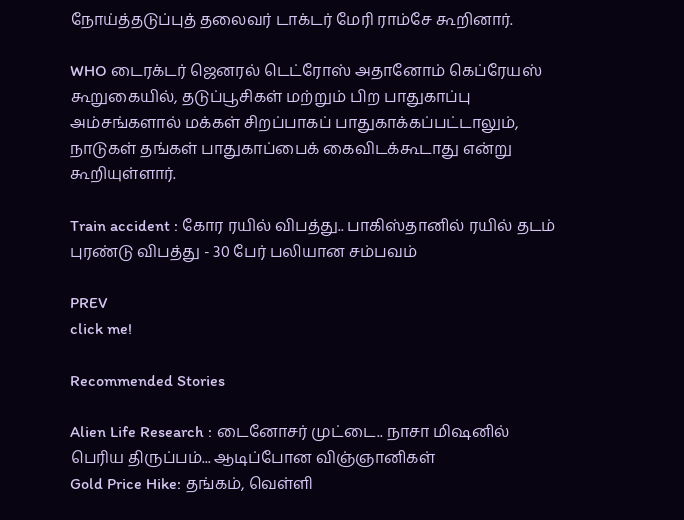நோய்த்தடுப்புத் தலைவர் டாக்டர் மேரி ராம்சே கூறினார்.

WHO டைரக்டர் ஜெனரல் டெட்ரோஸ் அதானோம் கெப்ரேயஸ் கூறுகையில், தடுப்பூசிகள் மற்றும் பிற பாதுகாப்பு அம்சங்களால் மக்கள் சிறப்பாகப் பாதுகாக்கப்பட்டாலும், நாடுகள் தங்கள் பாதுகாப்பைக் கைவிடக்கூடாது என்று கூறியுள்ளார்.

Train accident : கோர ரயில் விபத்து.. பாகிஸ்தானில் ரயில் தடம் புரண்டு விபத்து - 30 பேர் பலியான சம்பவம்

PREV
click me!

Recommended Stories

Alien Life Research : டைனோசர் முட்டை.. நாசா மிஷனில் பெரிய திருப்பம்... ஆடிப்போன விஞ்ஞானிகள்
Gold Price Hike: தங்கம், வெள்ளி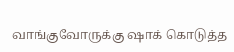வாங்குவோருக்கு ஷாக் கொடுத்த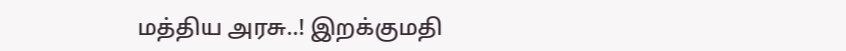மத்திய அரசு..! இறக்குமதி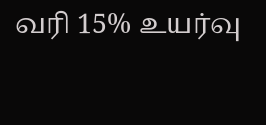வரி 15% உயர்வு